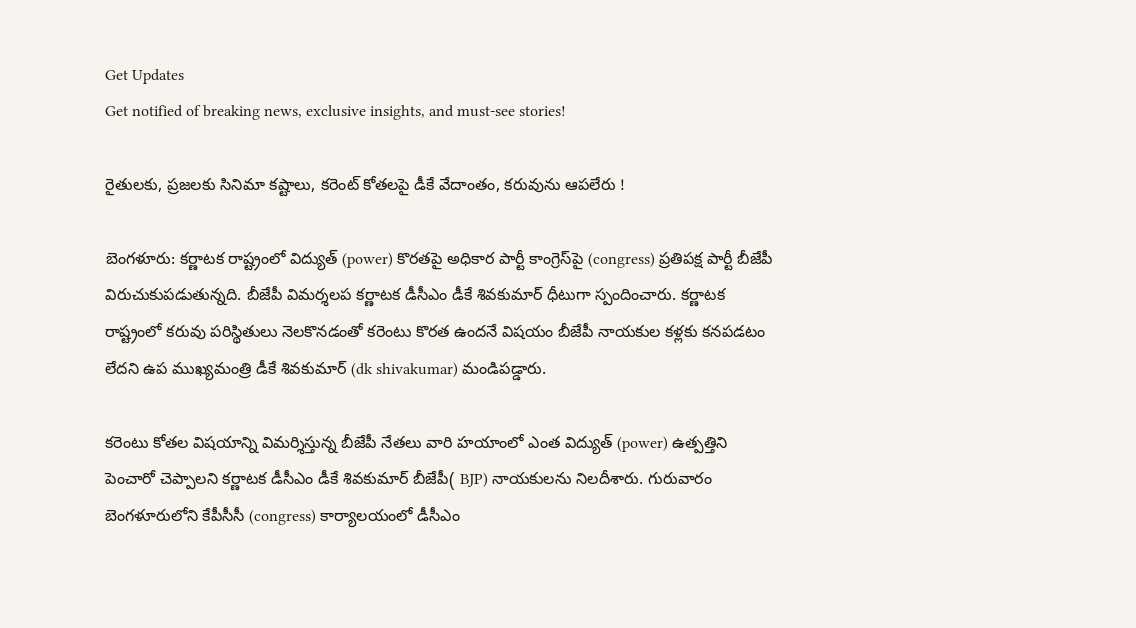Get Updates
Get notified of breaking news, exclusive insights, and must-see stories!

రైతులకు, ప్రజలకు సినిమా కష్టాలు, కరెంట్ కోతలపై డీకే వేదాంతం, కరువును ఆపలేరు !

బెంగళూరు: కర్ణాటక రాష్ట్రంలో విద్యుత్ (power) కొరతపై అధికార పార్టీ కాంగ్రెస్‌పై (congress) ప్రతిపక్ష పార్టీ బీజేపీ విరుచుకుపడుతున్నది. బీజేపీ విమర్శలప కర్ణాటక డీసీఎం డీకే శివకుమార్ ధీటుగా స్పందించారు. కర్ణాటక రాష్ట్రంలో కరువు పరిస్థితులు నెలకొనడంతో కరెంటు కొరత ఉందనే విషయం బీజేపీ నాయకుల కళ్లకు కనపడటం లేదని ఉప ముఖ్యమంత్రి డీకే శివకుమార్ (dk shivakumar) మండిపడ్డారు.

కరెంటు కోతల విషయాన్ని విమర్శిస్తున్న బీజేపీ నేతలు వారి హయాంలో ఎంత విద్యుత్ (power) ఉత్పత్తిని పెంచారో చెప్పాలని కర్ణాటక డీసీఎం డీకే శివకుమార్ బీజేపీ( BJP) నాయకులను నిలదీశారు. గురువారం బెంగళూరులోని కేపీసీసీ (congress) కార్యాలయంలో డీసీఎం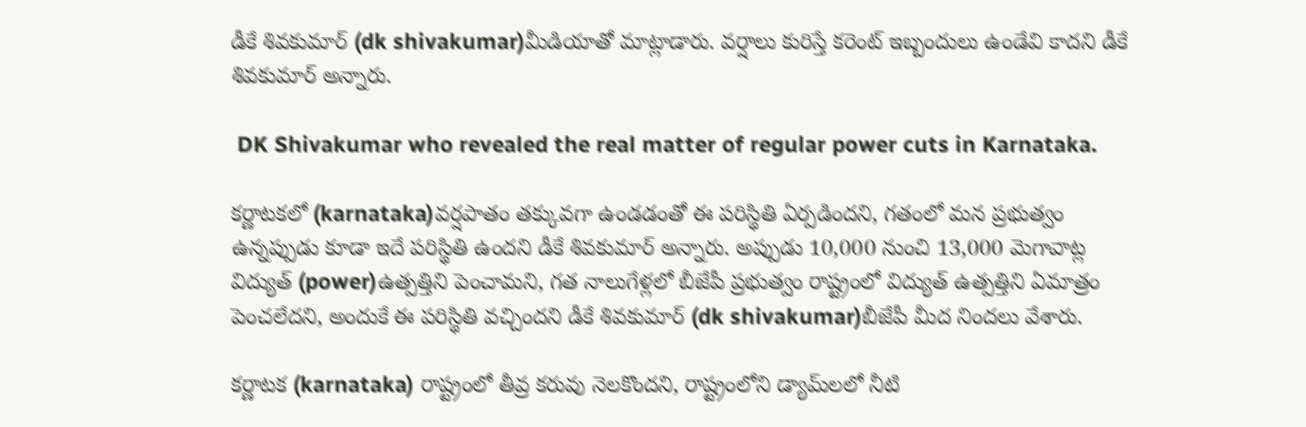డీకే శివకుమార్‌ (dk shivakumar)మీడియాతో మాట్లాడారు. వర్షాలు కురిస్తే కరెంట్ ఇబ్బందులు ఉండేవి కాదని డీకే శివకుమార్ అన్నారు.

 DK Shivakumar who revealed the real matter of regular power cuts in Karnataka.

కర్ణాటకలో (karnataka)వర్షపాతం తక్కువగా ఉండడంతో ఈ పరిస్థితి ఏర్పడిందని, గతంలో మన ప్రభుత్వం ఉన్నప్పుడు కూడా ఇదే పరిస్థితి ఉందని డీకే శివకుమార్ అన్నారు. అప్పుడు 10,000 నుంచి 13,000 మెగావాట్ల విద్యుత్ (power)ఉత్పత్తిని పెంచామని, గత నాలుగేళ్లలో బీజేపీ ప్రభుత్వం రాష్ట్రంలో విద్యుత్ ఉత్పత్తిని ఏమాత్రం పెంచలేదని, అందుకే ఈ పరిస్థితి వచ్చిందని డీకే శివకుమార్ (dk shivakumar)బీజేపీ మీద నిందలు వేశారు.

కర్ణాటక (karnataka) రాష్ట్రంలో తీవ్ర కరువు నెలకొందని, రాష్ట్రంలోని డ్యామ్‌లలో నీటి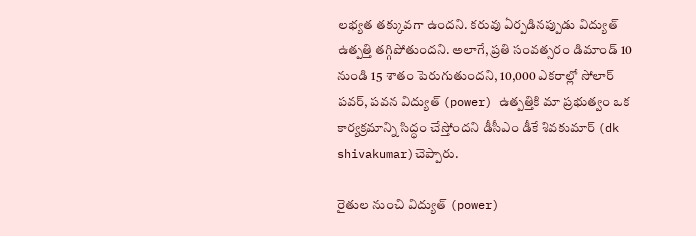లభ్యత తక్కువగా ఉందని. కరువు ఏర్పడినప్పుడు విద్యుత్ ఉత్పత్తి తగ్గిపోతుందని. అలాగే, ప్రతి సంవత్సరం డిమాండ్ 10 నుండి 15 శాతం పెరుగుతుందని, 10,000 ఎకరాల్లో సోలార్‌ పవర్‌, పవన విద్యుత్‌ (power) ఉత్పత్తికి మా ప్రభుత్వం ఒక కార్యక్రమాన్ని సిద్ధం చేస్తోందని డీసీఎం డీకే శివకుమార్ (dk shivakumar)చెప్పారు.

రైతుల నుంచి విద్యుత్ (power)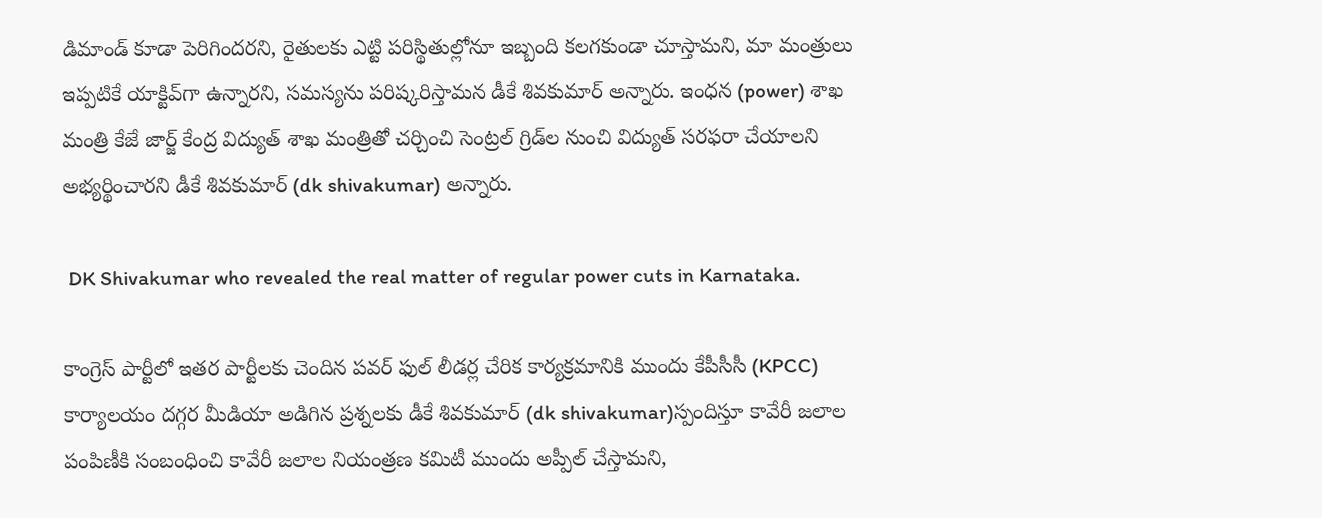డిమాండ్ కూడా పెరిగిందరని, రైతులకు ఎట్టి పరిస్థితుల్లోనూ ఇబ్బంది కలగకుండా చూస్తామని, మా మంత్రులు ఇప్పటికే యాక్టివ్‌గా ఉన్నారని, సమస్యను పరిష్కరిస్తామన డీకే శివకుమార్ అన్నారు. ఇంధన (power) శాఖ మంత్రి కేజే జార్జ్ కేంద్ర విద్యుత్ శాఖ మంత్రితో చర్చించి సెంట్రల్ గ్రిడ్‌ల నుంచి విద్యుత్ సరఫరా చేయాలని అభ్యర్థించారని డీకే శివకుమార్ (dk shivakumar) అన్నారు.

 DK Shivakumar who revealed the real matter of regular power cuts in Karnataka.

కాంగ్రెస్ పార్టీలో ఇతర పార్టీలకు చెందిన పవర్ ఫుల్ లీడర్ల చేరిక కార్యక్రమానికి ముందు కేపీసీసీ (KPCC) కార్యాలయం దగ్గర మీడియా అడిగిన ప్రశ్నలకు డీకే శివకుమార్ (dk shivakumar)స్పందిస్తూ కావేరీ జలాల పంపిణీకి సంబంధించి కావేరీ జలాల నియంత్రణ కమిటీ ముందు అప్పీల్ చేస్తామని,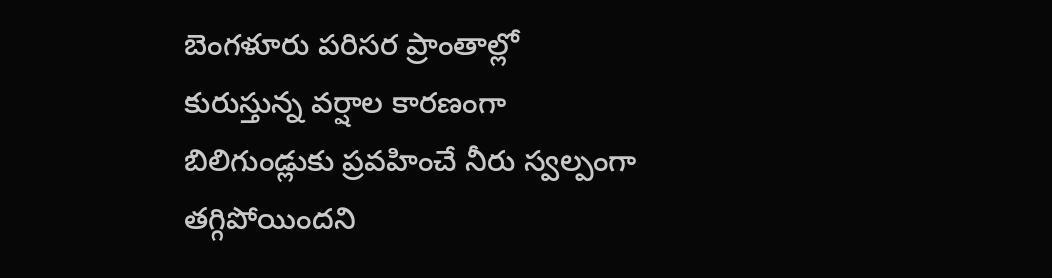బెంగళూరు పరిసర ప్రాంతాల్లో కురుస్తున్న వర్షాల కారణంగా బిలిగుండ్లుకు ప్రవహించే నీరు స్వల్పంగా తగ్గిపోయిందని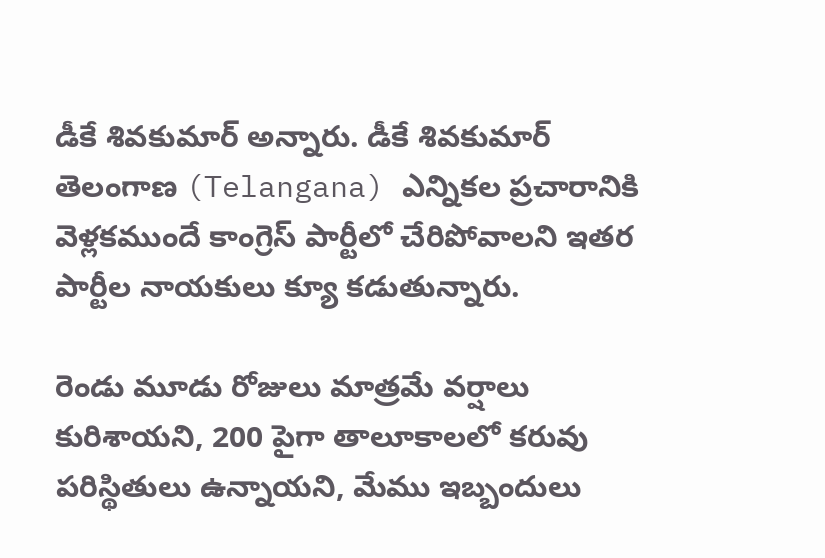డీకే శివకుమార్ అన్నారు. డీకే శివకుమార్ తెలంగాణ (Telangana) ఎన్నికల ప్రచారానికి వెళ్లకముందే కాంగ్రెస్ పార్టీలో చేరిపోవాలని ఇతర పార్టీల నాయకులు క్యూ కడుతున్నారు.

రెండు మూడు రోజులు మాత్రమే వర్షాలు కురిశాయని, 200 పైగా తాలూకాలలో కరువు పరిస్థితులు ఉన్నాయని, మేము ఇబ్బందులు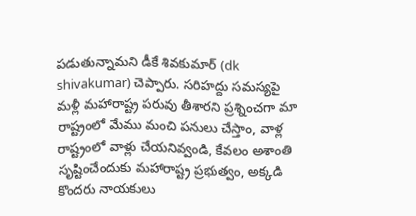పడుతున్నామని డీకే శివకుమార్ (dk shivakumar) చెప్పారు. సరిహద్దు సమస్యపై మళ్లీ మహారాష్ట్ర పరువు తీశారని ప్రశ్నించగా మా రాష్ట్రంలో మేము మంచి పనులు చేస్తాం, వాళ్ల రాష్ట్రంలో వాళ్లు చేయనివ్వండి, కేవలం అశాంతి సృష్టించేందుకు మహారాష్ట్ర ప్రభుత్వం, అక్కడి కొందరు నాయకులు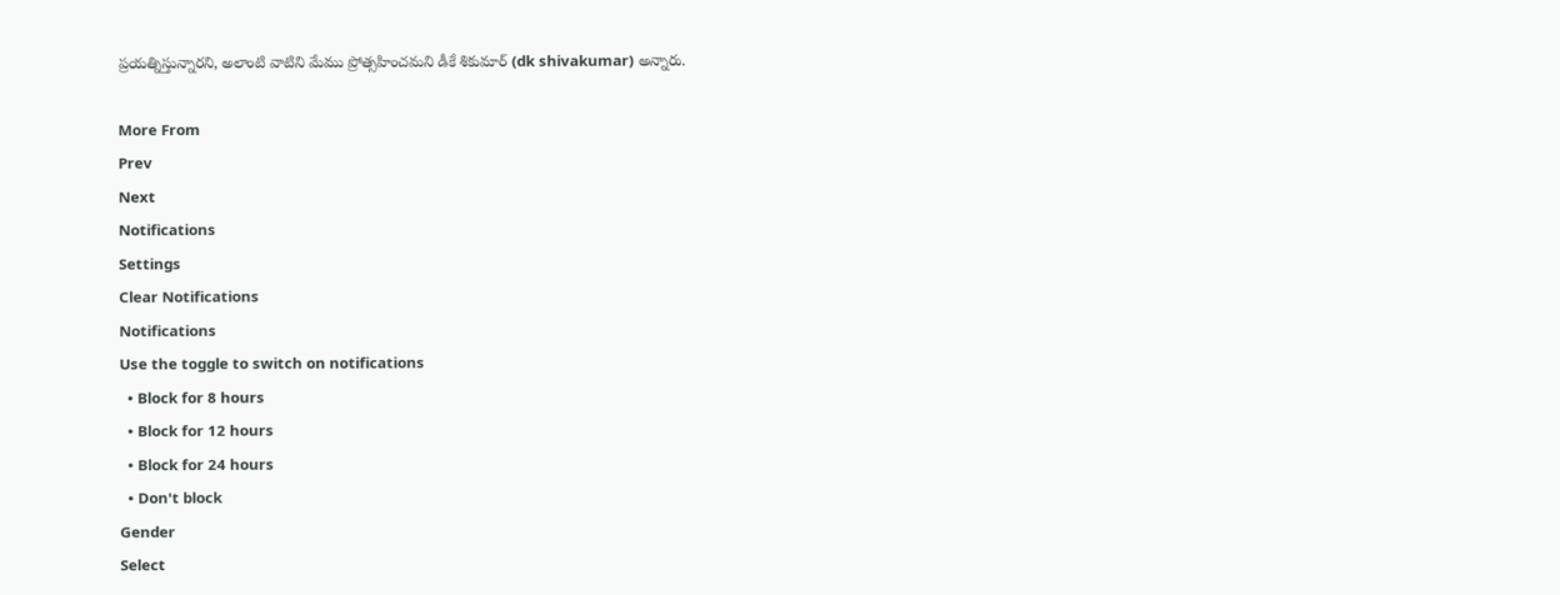ప్రయత్నిస్తున్నారని, అలాంటి వాటిని మేము ప్రోత్సహించమని డీకే శికుమార్ (dk shivakumar) అన్నారు.

More From
Prev
Next
Notifications
Settings
Clear Notifications
Notifications
Use the toggle to switch on notifications
  • Block for 8 hours
  • Block for 12 hours
  • Block for 24 hours
  • Don't block
Gender
Select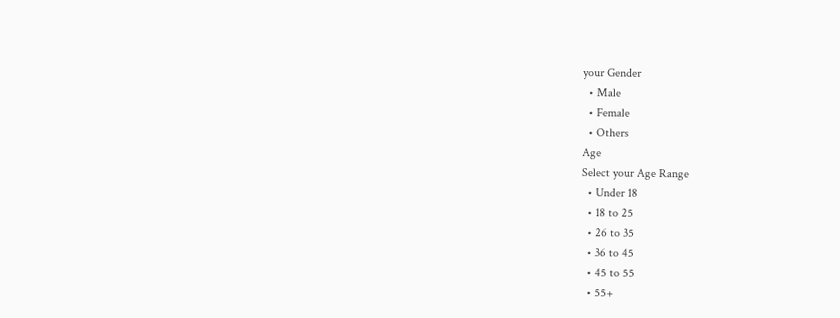your Gender
  • Male
  • Female
  • Others
Age
Select your Age Range
  • Under 18
  • 18 to 25
  • 26 to 35
  • 36 to 45
  • 45 to 55
  • 55+